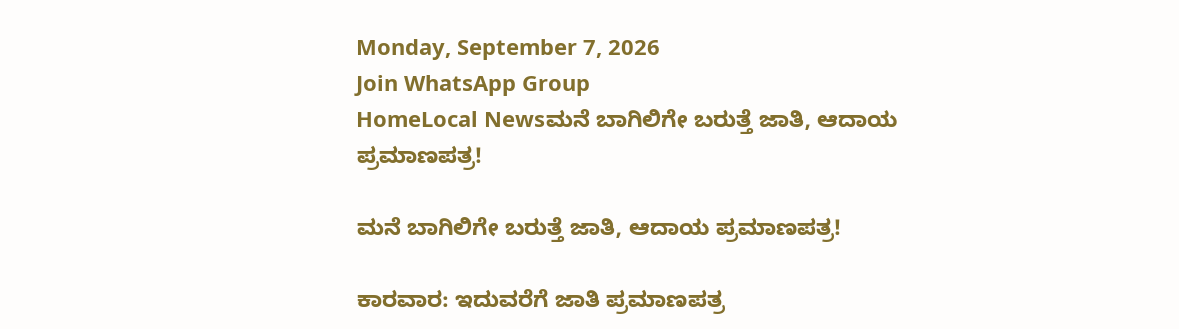Monday, September 7, 2026
Join WhatsApp Group
HomeLocal Newsಮನೆ ಬಾಗಿಲಿಗೇ ಬರುತ್ತೆ ಜಾತಿ, ಆದಾಯ ಪ್ರಮಾಣಪತ್ರ!

ಮನೆ ಬಾಗಿಲಿಗೇ ಬರುತ್ತೆ ಜಾತಿ, ಆದಾಯ ಪ್ರಮಾಣಪತ್ರ!

ಕಾರವಾರ: ಇದುವರೆಗೆ ಜಾತಿ ಪ್ರಮಾಣಪತ್ರ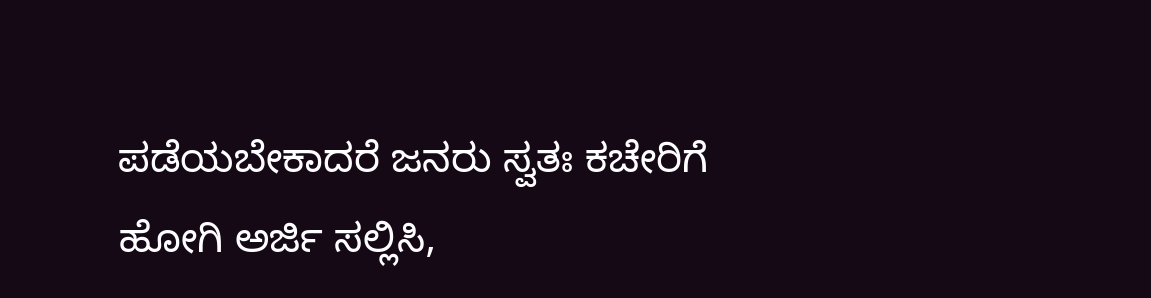ಪಡೆಯಬೇಕಾದರೆ ಜನರು ಸ್ವತಃ ಕಚೇರಿಗೆ ಹೋಗಿ ಅರ್ಜಿ ಸಲ್ಲಿಸಿ,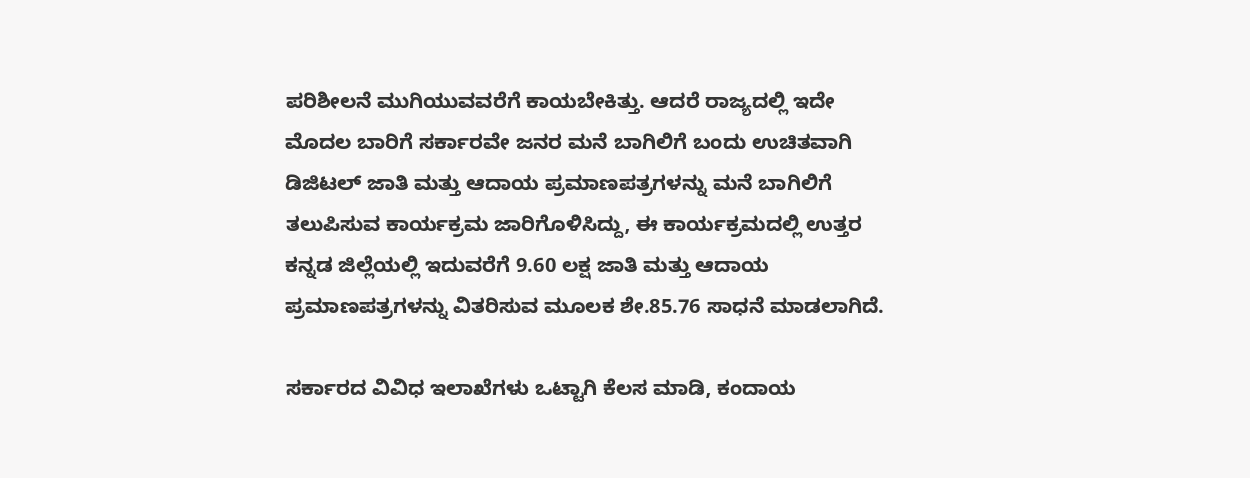ಪರಿಶೀಲನೆ ಮುಗಿಯುವವರೆಗೆ ಕಾಯಬೇಕಿತ್ತು. ಆದರೆ ರಾಜ್ಯದಲ್ಲಿ ಇದೇ ಮೊದಲ ಬಾರಿಗೆ ಸರ್ಕಾರವೇ ಜನರ ಮನೆ ಬಾಗಿಲಿಗೆ ಬಂದು ಉಚಿತವಾಗಿ ಡಿಜಿಟಲ್ ಜಾತಿ ಮತ್ತು ಆದಾಯ ಪ್ರಮಾಣಪತ್ರಗಳನ್ನು ಮನೆ ಬಾಗಿಲಿಗೆ ತಲುಪಿಸುವ ಕಾರ್ಯಕ್ರಮ ಜಾರಿಗೊಳಿಸಿದ್ದು, ಈ ಕಾರ್ಯಕ್ರಮದಲ್ಲಿ ಉತ್ತರ ಕನ್ನಡ ಜಿಲ್ಲೆಯಲ್ಲಿ ಇದುವರೆಗೆ 9.60 ಲಕ್ಷ ಜಾತಿ ಮತ್ತು ಆದಾಯ ಪ್ರಮಾಣಪತ್ರಗಳನ್ನು ವಿತರಿಸುವ ಮೂಲಕ ಶೇ.85.76 ಸಾಧನೆ ಮಾಡಲಾಗಿದೆ.

ಸರ್ಕಾರದ ವಿವಿಧ ಇಲಾಖೆಗಳು ಒಟ್ಟಾಗಿ ಕೆಲಸ ಮಾಡಿ, ಕಂದಾಯ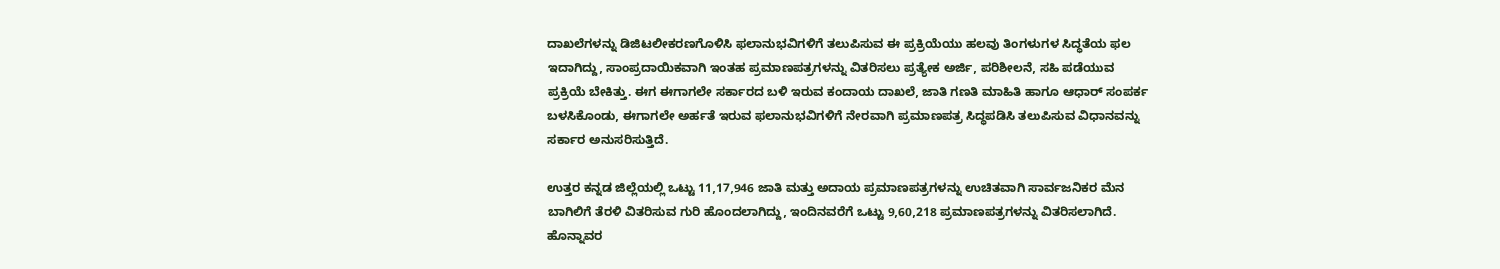ದಾಖಲೆಗಳನ್ನು ಡಿಜಿಟಲೀಕರಣಗೊಳಿಸಿ ಫಲಾನುಭವಿಗಳಿಗೆ ತಲುಪಿಸುವ ಈ ಪ್ರಕ್ರಿಯೆಯು ಹಲವು ತಿಂಗಳುಗಳ ಸಿದ್ಧತೆಯ ಫಲ ಇದಾಗಿದ್ದು, ಸಾಂಪ್ರದಾಯಿಕವಾಗಿ ಇಂತಹ ಪ್ರಮಾಣಪತ್ರಗಳನ್ನು ವಿತರಿಸಲು ಪ್ರತ್ಯೇಕ ಅರ್ಜಿ, ಪರಿಶೀಲನೆ, ಸಹಿ ಪಡೆಯುವ ಪ್ರಕ್ರಿಯೆ ಬೇಕಿತ್ತು. ಈಗ ಈಗಾಗಲೇ ಸರ್ಕಾರದ ಬಳಿ ಇರುವ ಕಂದಾಯ ದಾಖಲೆ, ಜಾತಿ ಗಣತಿ ಮಾಹಿತಿ ಹಾಗೂ ಆಧಾರ್ ಸಂಪರ್ಕ ಬಳಸಿಕೊಂಡು, ಈಗಾಗಲೇ ಅರ್ಹತೆ ಇರುವ ಫಲಾನುಭವಿಗಳಿಗೆ ನೇರವಾಗಿ ಪ್ರಮಾಣಪತ್ರ ಸಿದ್ಧಪಡಿಸಿ ತಲುಪಿಸುವ ವಿಧಾನವನ್ನು ಸರ್ಕಾರ ಅನುಸರಿಸುತ್ತಿದೆ.

ಉತ್ತರ ಕನ್ನಡ ಜಿಲ್ಲೆಯಲ್ಲಿ ಒಟ್ಟು 11,17,946 ಜಾತಿ ಮತ್ತು ಅದಾಯ ಪ್ರಮಾಣಪತ್ರಗಳನ್ನು ಉಚಿತವಾಗಿ ಸಾರ್ವಜನಿಕರ ಮೆನ ಬಾಗಿಲಿಗೆ ತೆರಳಿ ವಿತರಿಸುವ ಗುರಿ ಹೊಂದಲಾಗಿದ್ದು, ಇಂದಿನವರೆಗೆ ಒಟ್ಟು 9,60,218 ಪ್ರಮಾಣಪತ್ರಗಳನ್ನು ವಿತರಿಸಲಾಗಿದೆ. ಹೊನ್ನಾವರ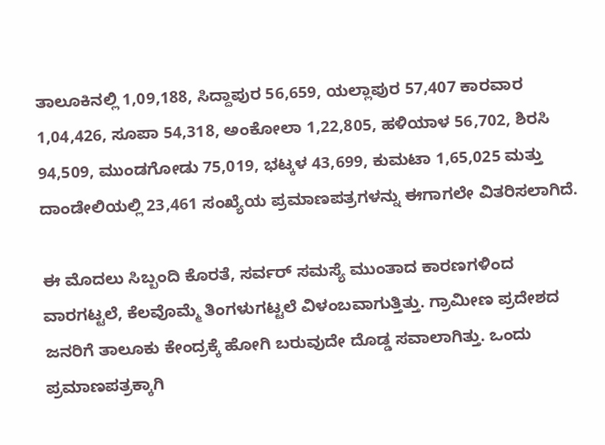ತಾಲೂಕಿನಲ್ಲಿ 1,09,188, ಸಿದ್ದಾಪುರ 56,659, ಯಲ್ಲಾಪುರ 57,407 ಕಾರವಾರ 1,04,426, ಸೂಪಾ 54,318, ಅಂಕೋಲಾ 1,22,805, ಹಳಿಯಾಳ 56,702, ಶಿರಸಿ 94,509, ಮುಂಡಗೋಡು 75,019, ಭಟ್ಕಳ 43,699, ಕುಮಟಾ 1,65,025 ಮತ್ತು ದಾಂಡೇಲಿಯಲ್ಲಿ 23,461 ಸಂಖ್ಯೆಯ ಪ್ರಮಾಣಪತ್ರಗಳನ್ನು ಈಗಾಗಲೇ ವಿತರಿಸಲಾಗಿದೆ.

ಈ ಮೊದಲು ಸಿಬ್ಬಂದಿ ಕೊರತೆ, ಸರ್ವರ್ ಸಮಸ್ಯೆ ಮುಂತಾದ ಕಾರಣಗಳಿಂದ ವಾರಗಟ್ಟಲೆ, ಕೆಲವೊಮ್ಮೆ ತಿಂಗಳುಗಟ್ಟಲೆ ವಿಳಂಬವಾಗುತ್ತಿತ್ತು. ಗ್ರಾಮೀಣ ಪ್ರದೇಶದ ಜನರಿಗೆ ತಾಲೂಕು ಕೇಂದ್ರಕ್ಕೆ ಹೋಗಿ ಬರುವುದೇ ದೊಡ್ಡ ಸವಾಲಾಗಿತ್ತು. ಒಂದು ಪ್ರಮಾಣಪತ್ರಕ್ಕಾಗಿ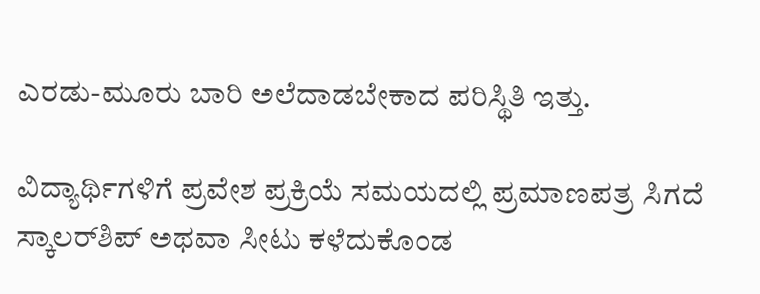ಎರಡು-ಮೂರು ಬಾರಿ ಅಲೆದಾಡಬೇಕಾದ ಪರಿಸ್ಥಿತಿ ಇತ್ತು.

ವಿದ್ಯಾರ್ಥಿಗಳಿಗೆ ಪ್ರವೇಶ ಪ್ರಕ್ರಿಯೆ ಸಮಯದಲ್ಲಿ ಪ್ರಮಾಣಪತ್ರ ಸಿಗದೆ ಸ್ಕಾಲರ್‌ಶಿಪ್ ಅಥವಾ ಸೀಟು ಕಳೆದುಕೊಂಡ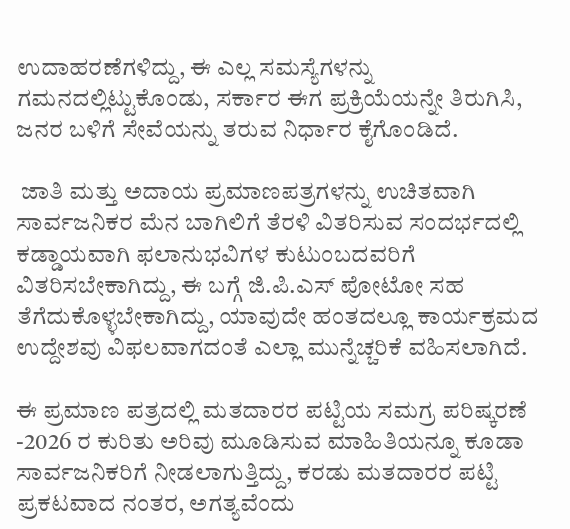ಉದಾಹರಣೆಗಳಿದ್ದು, ಈ ಎಲ್ಲ ಸಮಸ್ಯೆಗಳನ್ನು ಗಮನದಲ್ಲಿಟ್ಟುಕೊಂಡು, ಸರ್ಕಾರ ಈಗ ಪ್ರಕ್ರಿಯೆಯನ್ನೇ ತಿರುಗಿಸಿ, ಜನರ ಬಳಿಗೆ ಸೇವೆಯನ್ನು ತರುವ ನಿರ್ಧಾರ ಕೈಗೊಂಡಿದೆ.

 ಜಾತಿ ಮತ್ತು ಅದಾಯ ಪ್ರಮಾಣಪತ್ರಗಳನ್ನು ಉಚಿತವಾಗಿ ಸಾರ್ವಜನಿಕರ ಮೆನ ಬಾಗಿಲಿಗೆ ತೆರಳಿ ವಿತರಿಸುವ ಸಂದರ್ಭದಲ್ಲಿ ಕಡ್ಡಾಯವಾಗಿ ಫಲಾನುಭವಿಗಳ ಕುಟುಂಬದವರಿಗೆ ವಿತರಿಸಬೇಕಾಗಿದ್ದು, ಈ ಬಗ್ಗೆ ಜಿ.ಪಿ.ಎಸ್ ಪೋಟೋ ಸಹ ತೆಗೆದುಕೊಳ್ಳಬೇಕಾಗಿದ್ದು, ಯಾವುದೇ ಹಂತದಲ್ಲೂ ಕಾರ್ಯಕ್ರಮದ ಉದ್ದೇಶವು ವಿಫಲವಾಗದಂತೆ ಎಲ್ಲಾ ಮುನ್ನೆಚ್ಚರಿಕೆ ವಹಿಸಲಾಗಿದೆ.

ಈ ಪ್ರಮಾಣ ಪತ್ರದಲ್ಲಿ ಮತದಾರರ ಪಟ್ಟಿಯ ಸಮಗ್ರ ಪರಿಷ್ಕರಣೆ -2026 ರ ಕುರಿತು ಅರಿವು ಮೂಡಿಸುವ ಮಾಹಿತಿಯನ್ನೂ ಕೂಡಾ ಸಾರ್ವಜನಿಕರಿಗೆ ನೀಡಲಾಗುತ್ತಿದ್ದು, ಕರಡು ಮತದಾರರ ಪಟ್ಟಿ ಪ್ರಕಟವಾದ ನಂತರ, ಅಗತ್ಯವೆಂದು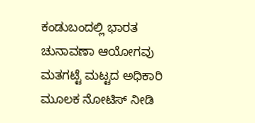ಕಂಡುಬಂದಲ್ಲಿ ಭಾರತ ಚುನಾವಣಾ ಆಯೋಗವು ಮತಗಟ್ಟೆ ಮಟ್ಟದ ಅಧಿಕಾರಿ ಮೂಲಕ ನೋಟಿಸ್ ನೀಡಿ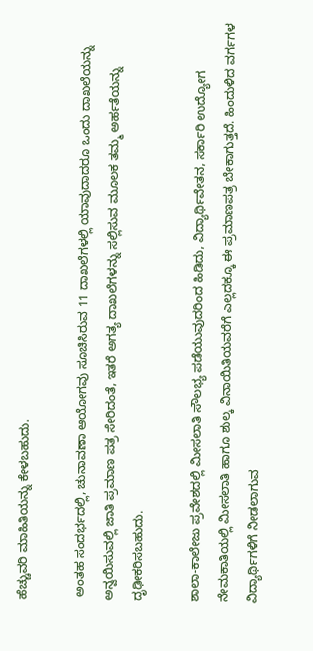ಹೆಚ್ಚುವರಿ ಮಾಹಿತಿಯನ್ನು ಕೇಳಬಹುದು.

 ಅಂತಹ ಸಂದರ್ಭದಲ್ಲಿ, ಚುನಾವಣಾ ಆಯೋಗವು ಸೂಚಿಸಿರುವ 11 ದಾಖಲೆಗಳಲ್ಲಿ ಯಾವುದಾದರೂ ಒಂದು ದಾಖಲೆಯನ್ನು ಅನ್ವಯಿಸುವಲ್ಲಿ ಜಾತಿ ಪ್ರಮಾಣ ಪತ್ರ ಸೇರಿದಂತೆ, ಇತರೆ ಅಗತ್ಯ ದಾಖಲೆಗಳನ್ನು ಸಲ್ಲಿಸುವ ಮೂಲಕ ತಮ್ಮ ಅರ್ಹತೆಯನ್ನು ದೃಢೀಕರಿಸಬಹುದು.

ಶಾಲಾ-ಕಾಲೇಜು ಪ್ರವೇಶದಲ್ಲಿ ಮೀಸಲಾತಿ ಸೌಲಭ್ಯ ಪಡೆಯುವುದರಿಂದ ಹಿಡಿದು, ವಿದ್ಯಾರ್ಥಿವೇತನ, ಸರ್ಕಾರಿ ಉದ್ಯೋಗ ನೇಮಕಾತಿಯಲ್ಲಿ ಮೀಸಲಾತಿ ಹಾಗೂ ಶುಲ್ಕ ವಿನಾಯಿತಿಯವರೆಗೆ ಎಲ್ಲದಕ್ಕೂ ಈ ಪ್ರಮಾಣಪತ್ರ ಬೇಕಾಗುತ್ತದೆ. ಹಿಂದುಳಿದ ವರ್ಗಗಳ ವಿದ್ಯಾರ್ಥಿಗಳಿಗೆ ನೀಡಲಾಗುವ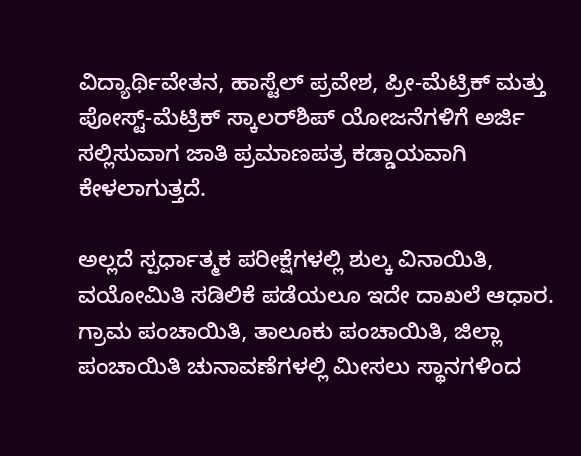ವಿದ್ಯಾರ್ಥಿವೇತನ, ಹಾಸ್ಟೆಲ್ ಪ್ರವೇಶ, ಪ್ರೀ-ಮೆಟ್ರಿಕ್ ಮತ್ತು ಪೋಸ್ಟ್-ಮೆಟ್ರಿಕ್ ಸ್ಕಾಲರ್‌ಶಿಪ್ ಯೋಜನೆಗಳಿಗೆ ಅರ್ಜಿ ಸಲ್ಲಿಸುವಾಗ ಜಾತಿ ಪ್ರಮಾಣಪತ್ರ ಕಡ್ಡಾಯವಾಗಿ ಕೇಳಲಾಗುತ್ತದೆ.

ಅಲ್ಲದೆ ಸ್ಪರ್ಧಾತ್ಮಕ ಪರೀಕ್ಷೆಗಳಲ್ಲಿ ಶುಲ್ಕ ವಿನಾಯಿತಿ, ವಯೋಮಿತಿ ಸಡಿಲಿಕೆ ಪಡೆಯಲೂ ಇದೇ ದಾಖಲೆ ಆಧಾರ. ಗ್ರಾಮ ಪಂಚಾಯಿತಿ, ತಾಲೂಕು ಪಂಚಾಯಿತಿ, ಜಿಲ್ಲಾ ಪಂಚಾಯಿತಿ ಚುನಾವಣೆಗಳಲ್ಲಿ ಮೀಸಲು ಸ್ಥಾನಗಳಿಂದ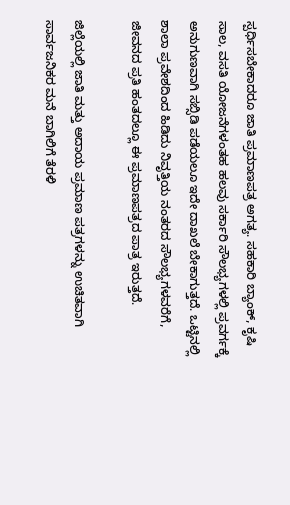ಸ್ಪರ್ಧಿಸಬೇಕಾದರೂ ಜಾತಿ ಪ್ರಮಾಣಪತ್ರ ಅಗತ್ಯ. ಸಹಕಾರಿ ಬ್ಯಾಂಕ್, ಕೃಷಿ ಸಾಲ, ವಸತಿ ಯೋಜನೆಗಳಂತಹ ಹಲವು ಸರ್ಕಾರಿ ಸೌಲಭ್ಯಗಳಲ್ಲಿ ಪ್ರವರ್ಗಕ್ಕೆ ಅನುಗುಣವಾಗಿ ಸಬ್ಸಿಡಿ ಪಡೆಯಲೂ ಇದೇ ದಾಖಲೆ ಬೇಕಾಗುತ್ತದೆ. ಒಟ್ಟಿನಲ್ಲಿ ಶಾಲಾ ಪ್ರವೇಶದಿಂದ ಹಿಡಿದು ನಿವೃತ್ತಿಯ ನಂತರದ ಸೌಲಭ್ಯಗಳವರೆಗೆ, ಜೀವನದ ಪ್ರತಿ ಹಂತದಲ್ಲೂ ಈ ಪ್ರಮಾಣಪತ್ರದ ಪಾತ್ರ ಇರುತ್ತದೆ.

ಜಿಲ್ಲೆಯಲ್ಲಿ ಜಾತಿ ಮತ್ತು ಅದಾಯ ಪ್ರಮಾಣ ಪತ್ರಗಳನ್ನು ಉಚಿತವಾಗಿ ಸಾರ್ವಜನಿಕರ ಮನೆ ಬಾಗಿಲಿಗೆ ತೆರಳಿ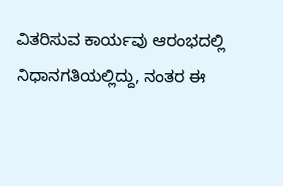ವಿತರಿಸುವ ಕಾರ್ಯವು ಆರಂಭದಲ್ಲಿ ನಿಧಾನಗತಿಯಲ್ಲಿದ್ದು, ನಂತರ ಈ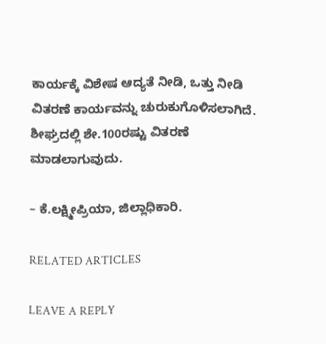ಕಾರ್ಯಕ್ಕೆ ವಿಶೇಷ ಆದ್ಯತೆ ನೀಡಿ, ಒತ್ತು ನೀಡಿ ವಿತರಣೆ ಕಾರ್ಯವನ್ನು ಚುರುಕುಗೊಳಿಸಲಾಗಿದೆ. ಶೀಘ್ರದಲ್ಲಿ ಶೇ.100ರಷ್ಟು ವಿತರಣೆ ಮಾಡಲಾಗುವುದು.

– ಕೆ.ಲಕ್ಷ್ಮೀಪ್ರಿಯಾ, ಜಿಲ್ಲಾಧಿಕಾರಿ.

RELATED ARTICLES

LEAVE A REPLY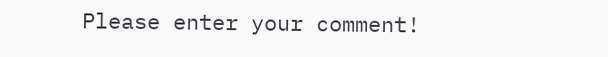Please enter your comment!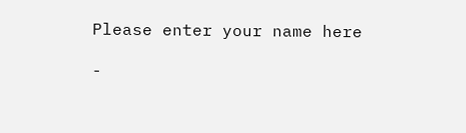Please enter your name here

-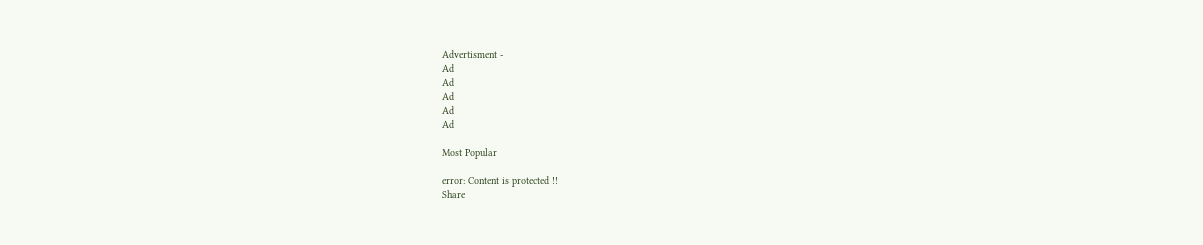Advertisment -
Ad
Ad
Ad
Ad
Ad

Most Popular

error: Content is protected !!
Share